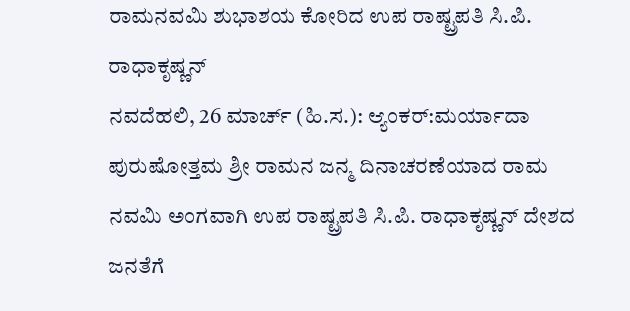ರಾಮನವಮಿ ಶುಭಾಶಯ ಕೋರಿದ ಉಪ ರಾಷ್ಟ್ರಪತಿ ಸಿ.ಪಿ. ರಾಧಾಕೃಷ್ಣನ್
ನವದೆಹಲಿ, 26 ಮಾರ್ಚ್ (ಹಿ.ಸ.): ಆ್ಯಂಕರ್:ಮರ್ಯಾದಾ ಪುರುಷೋತ್ತಮ ಶ್ರೀ ರಾಮನ ಜನ್ಮ ದಿನಾಚರಣೆಯಾದ ರಾಮ ನವಮಿ ಅಂಗವಾಗಿ ಉಪ ರಾಷ್ಟ್ರಪತಿ ಸಿ.ಪಿ. ರಾಧಾಕೃಷ್ಣನ್ ದೇಶದ ಜನತೆಗೆ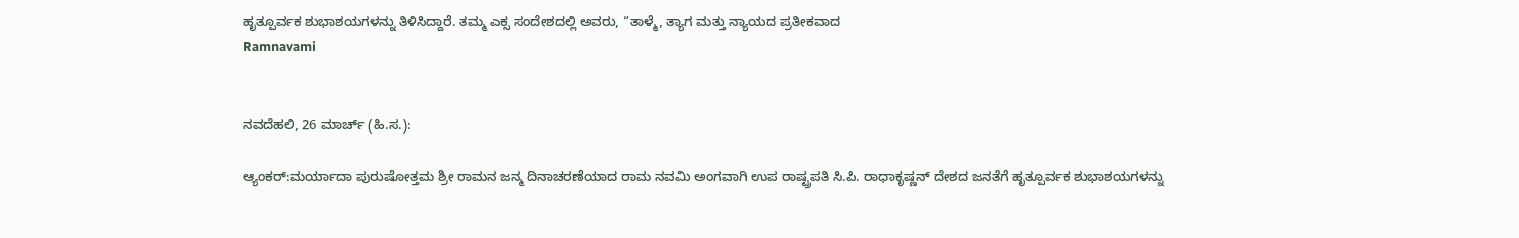ಹೃತ್ಪೂರ್ವಕ ಶುಭಾಶಯಗಳನ್ನು ತಿಳಿಸಿದ್ದಾರೆ. ತಮ್ಮ ಎಕ್ಸ ಸಂದೇಶದಲ್ಲಿ ಅವರು, “ತಾಳ್ಮೆ, ತ್ಯಾಗ ಮತ್ತು ನ್ಯಾಯದ ಪ್ರತೀಕವಾದ
Ramnavami


ನವದೆಹಲಿ, 26 ಮಾರ್ಚ್ (ಹಿ.ಸ.):

ಆ್ಯಂಕರ್:ಮರ್ಯಾದಾ ಪುರುಷೋತ್ತಮ ಶ್ರೀ ರಾಮನ ಜನ್ಮ ದಿನಾಚರಣೆಯಾದ ರಾಮ ನವಮಿ ಅಂಗವಾಗಿ ಉಪ ರಾಷ್ಟ್ರಪತಿ ಸಿ.ಪಿ. ರಾಧಾಕೃಷ್ಣನ್ ದೇಶದ ಜನತೆಗೆ ಹೃತ್ಪೂರ್ವಕ ಶುಭಾಶಯಗಳನ್ನು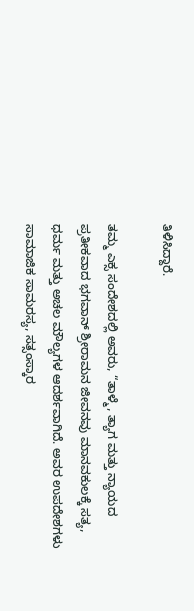ತಿಳಿಸಿದ್ದಾರೆ.

ತಮ್ಮ ಎಕ್ಸ ಸಂದೇಶದಲ್ಲಿ ಅವರು, “ತಾಳ್ಮೆ, ತ್ಯಾಗ ಮತ್ತು ನ್ಯಾಯದ ಪ್ರತೀಕವಾದ ಭಗವಾನ್ ಶ್ರೀರಾಮನ ಜೀವನವು ಮಾನವಕುಲಕ್ಕೆ ಸತ್ಯ, ಧರ್ಮ ಮತ್ತು ಅಚಲ ಮೌಲ್ಯಗಳ ಆದರ್ಶವಾಗಿದೆ. ಅವರ ಉಪದೇಶಗಳು ಸಾಮಾಜಿಕ ಸಾಮರಸ್ಯ, ಸತ್ಸಂಸ್ಕಾರ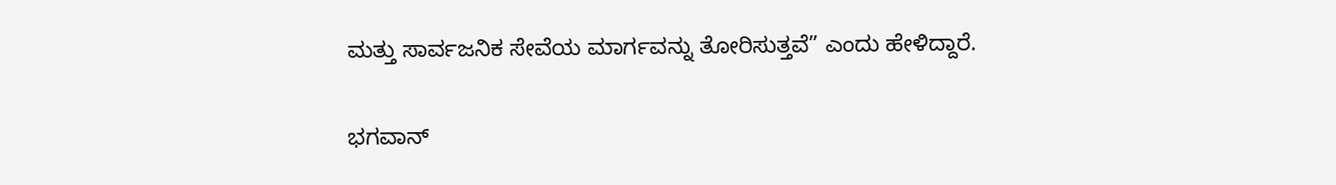ಮತ್ತು ಸಾರ್ವಜನಿಕ ಸೇವೆಯ ಮಾರ್ಗವನ್ನು ತೋರಿಸುತ್ತವೆ” ಎಂದು ಹೇಳಿದ್ದಾರೆ.

ಭಗವಾನ್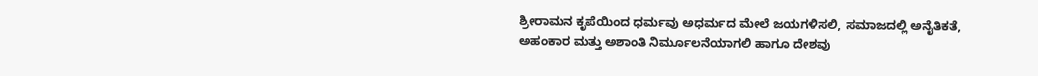ಶ್ರೀರಾಮನ ಕೃಪೆಯಿಂದ ಧರ್ಮವು ಅಧರ್ಮದ ಮೇಲೆ ಜಯಗಳಿಸಲಿ, ಸಮಾಜದಲ್ಲಿ ಅನೈತಿಕತೆ, ಅಹಂಕಾರ ಮತ್ತು ಅಶಾಂತಿ ನಿರ್ಮೂಲನೆಯಾಗಲಿ ಹಾಗೂ ದೇಶವು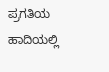ಪ್ರಗತಿಯ ಹಾದಿಯಲ್ಲಿ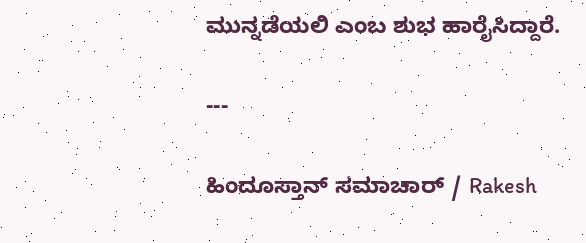ಮುನ್ನಡೆಯಲಿ ಎಂಬ ಶುಭ ಹಾರೈಸಿದ್ದಾರೆ.

---

ಹಿಂದೂಸ್ತಾನ್ ಸಮಾಚಾರ್ / Rakesh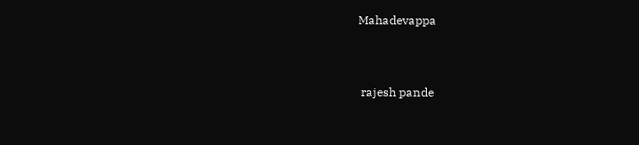Mahadevappa


 rajesh pande